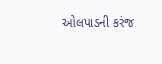ઓલપાડની કરંજ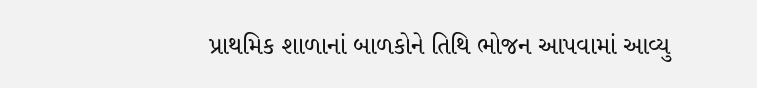પ્રાથમિક શાળાનાં બાળકોને તિથિ ભોજન આપવામાં આવ્યુ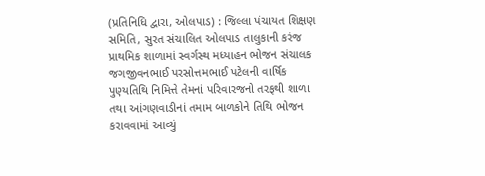(પ્રતિનિધિ દ્વારા, ઓલપાડ) : જિલ્લા પંચાયત શિક્ષણ સમિતિ, સુરત સંચાલિત ઓલપાડ તાલુકાની કરંજ પ્રાથમિક શાળામાં સ્વર્ગસ્થ મધ્યાહન ભોજન સંચાલક જગજીવનભાઈ પરસોત્તમભાઈ પટેલની વાર્ષિક પુણ્યતિથિ નિમિત્તે તેમનાં પરિવારજનો તરફથી શાળા તથા આંગણવાડીનાં તમામ બાળકોને તિથિ ભોજન કરાવવામાં આવ્યું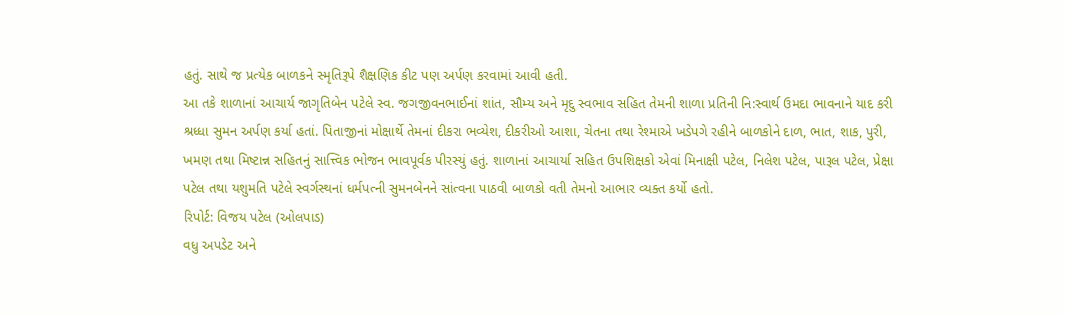હતું. સાથે જ પ્રત્યેક બાળકને સ્મૃતિરૂપે શૈક્ષણિક કીટ પણ અર્પણ કરવામાં આવી હતી.
આ તકે શાળાનાં આચાર્ય જાગૃતિબેન પટેલે સ્વ. જગજીવનભાઈનાં શાંત, સૌમ્ય અને મૃદુ સ્વભાવ સહિત તેમની શાળા પ્રતિની નિ:સ્વાર્થ ઉમદા ભાવનાને યાદ કરી શ્રધ્ધા સુમન અર્પણ કર્યા હતાં. પિતાજીનાં મોક્ષાર્થે તેમનાં દીકરા ભવ્યેશ, દીકરીઓ આશા, ચેતના તથા રેશ્માએ ખડેપગે રહીને બાળકોને દાળ, ભાત, શાક, પુરી, ખમણ તથા મિષ્ટાન્ન સહિતનું સાત્ત્વિક ભોજન ભાવપૂર્વક પીરસ્યું હતું. શાળાનાં આચાર્યા સહિત ઉપશિક્ષકો એવાં મિનાક્ષી પટેલ, નિલેશ પટેલ, પારૂલ પટેલ, પ્રેક્ષા પટેલ તથા યશુમતિ પટેલે સ્વર્ગસ્થનાં ધર્મપત્ની સુમનબેનને સાંત્વના પાઠવી બાળકો વતી તેમનો આભાર વ્યક્ત કર્યો હતો.
રિપોર્ટ: વિજય પટેલ (ઓલપાડ)
વધુ અપડેટ અને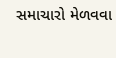સમાચારો મેળવવા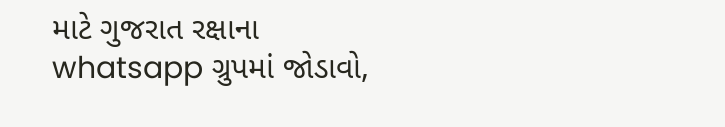માટે ગુજરાત રક્ષાના whatsapp ગ્રુપમાં જોડાવો,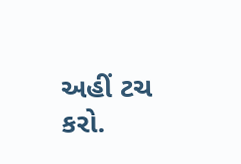અહીં ટચ કરો.